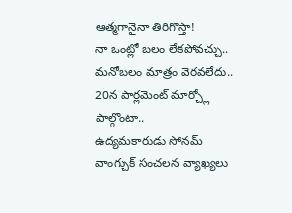ఆత్మగానైనా తిరిగొస్తా!
నా ఒంట్లో బలం లేకపోవచ్చు..
మనోబలం మాత్రం వెరవలేదు..
20న పార్లమెంట్ మార్చ్లో పాల్గొంటా..
ఉద్యమకారుడు సోనమ్ వాంగ్చుక్ సంచలన వ్యాఖ్యలు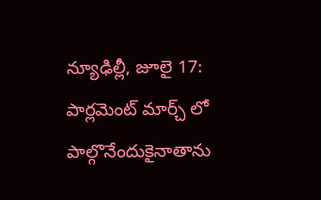న్యూఢిల్లీ, జూలై 17: పార్లమెంట్ మార్చ్ లో పాల్గొనేందుకైనాతాను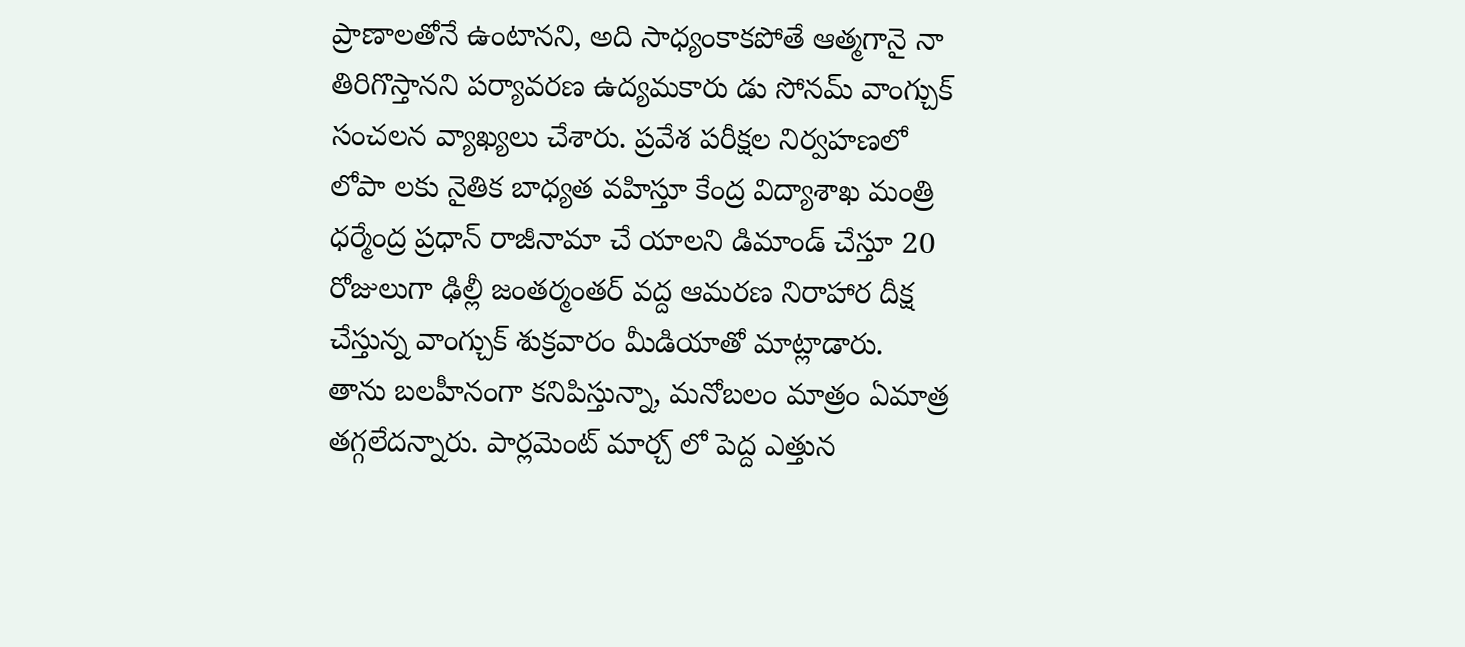ప్రాణాలతోనే ఉంటానని, అది సాధ్యంకాకపోతే ఆత్మగానై నా తిరిగొస్తానని పర్యావరణ ఉద్యమకారు డు సోనమ్ వాంగ్చుక్ సంచలన వ్యాఖ్యలు చేశారు. ప్రవేశ పరీక్షల నిర్వహణలో లోపా లకు నైతిక బాధ్యత వహిస్తూ కేంద్ర విద్యాశాఖ మంత్రి ధర్మేంద్ర ప్రధాన్ రాజీనామా చే యాలని డిమాండ్ చేస్తూ 20 రోజులుగా ఢిల్లీ జంతర్మంతర్ వద్ద ఆమరణ నిరాహార దీక్ష చేస్తున్న వాంగ్చుక్ శుక్రవారం మీడియాతో మాట్లాడారు.
తాను బలహీనంగా కనిపిస్తున్నా, మనోబలం మాత్రం ఏమాత్ర తగ్గలేదన్నారు. పార్లమెంట్ మార్చ్ లో పెద్ద ఎత్తున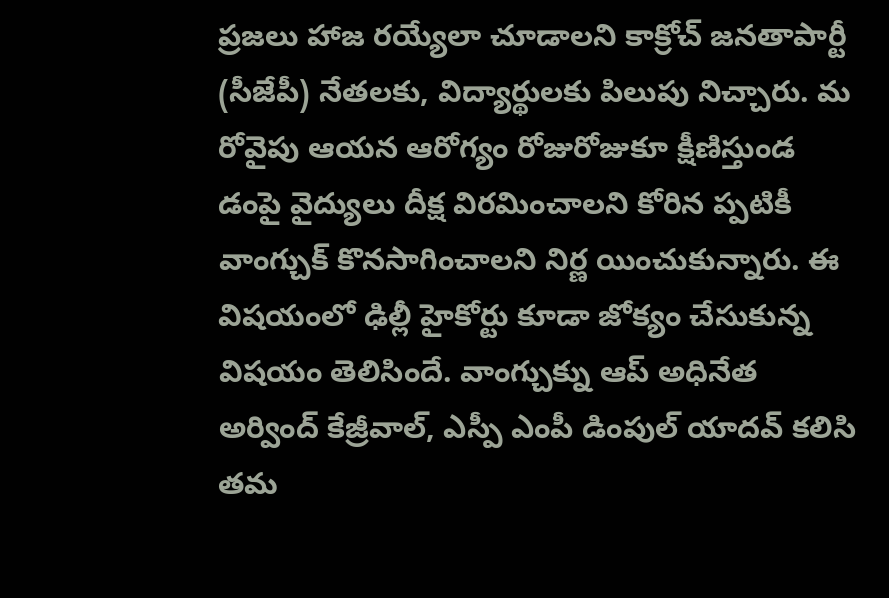ప్రజలు హాజ రయ్యేలా చూడాలని కాక్రోచ్ జనతాపార్టీ (సీజేపీ) నేతలకు, విద్యార్థులకు పిలుపు నిచ్చారు. మ రోవైపు ఆయన ఆరోగ్యం రోజురోజుకూ క్షీణిస్తుండ డంపై వైద్యులు దీక్ష విరమించాలని కోరిన ప్పటికీ వాంగ్చుక్ కొనసాగించాలని నిర్ణ యించుకున్నారు. ఈ విషయంలో ఢిల్లీ హైకోర్టు కూడా జోక్యం చేసుకున్న విషయం తెలిసిందే. వాంగ్చుక్ను ఆప్ అధినేత అర్వింద్ కేజ్రీవాల్, ఎస్పీ ఎంపీ డింపుల్ యాదవ్ కలిసి తమ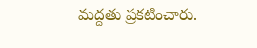మద్దతు ప్రకటించారు.